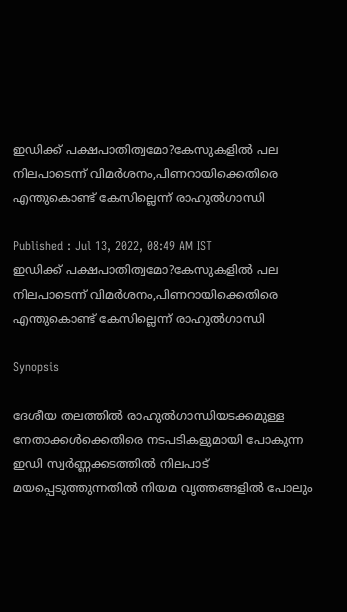ഇഡിക്ക് പക്ഷപാതിത്വമോ?കേസുകളിൽ പല നിലപാടെന്ന് വിമർശനം,പിണറായിക്കെതിരെ എന്തുകൊണ്ട് കേസില്ലെന്ന് രാഹുൽഗാന്ധി

Published : Jul 13, 2022, 08:49 AM IST
ഇഡിക്ക് പക്ഷപാതിത്വമോ?കേസുകളിൽ പല നിലപാടെന്ന് വിമർശനം,പിണറായിക്കെതിരെ എന്തുകൊണ്ട് കേസില്ലെന്ന് രാഹുൽഗാന്ധി

Synopsis

ദേശീയ തലത്തില്‍ രാഹുല്‍ഗാന്ധിയടക്കമുള്ള നേതാക്കള്‍ക്കെതിരെ നടപടികളുമായി പോകുന്ന ഇഡി സ്വര്‍ണ്ണക്കടത്തില്‍ നിലപാട് മയപ്പെടുത്തുന്നതില്‍ നിയമ വൃത്തങ്ങളില്‍ പോലും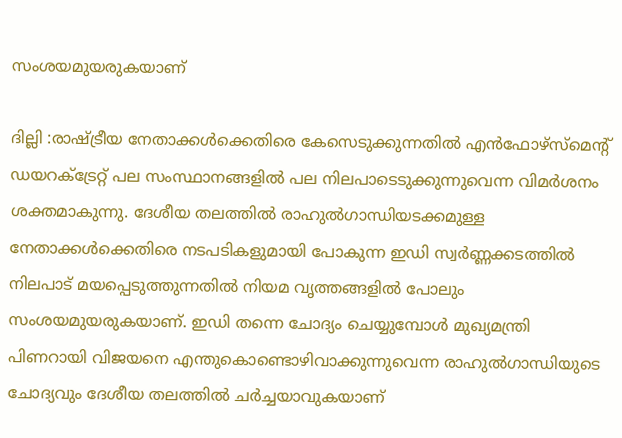സംശയമുയരുകയാണ്

ദില്ലി :രാഷ്ട്രീയ നേതാക്കള്‍ക്കെതിരെ കേസെടുക്കുന്നതില്‍ എന്‍ഫോഴ്സ്മെന്‍റ് ഡയറക്ട്രേറ്റ് പല സംസ്ഥാനങ്ങളില്‍ പല നിലപാടെടുക്കുന്നുവെന്ന വിമര്‍ശനം ശക്തമാകുന്നു. ദേശീയ തലത്തില്‍ രാഹുല്‍ഗാന്ധിയടക്കമുള്ള നേതാക്കള്‍ക്കെതിരെ നടപടികളുമായി പോകുന്ന ഇഡി സ്വര്‍ണ്ണക്കടത്തില്‍ നിലപാട് മയപ്പെടുത്തുന്നതില്‍ നിയമ വൃത്തങ്ങളില്‍ പോലും സംശയമുയരുകയാണ്. ഇഡി തന്നെ ചോദ്യം ചെയ്യുമ്പോള്‍ മുഖ്യമന്ത്രി പിണറായി വിജയനെ എന്തുകൊണ്ടൊഴിവാക്കുന്നുവെന്ന രാഹുല്‍ഗാന്ധിയുടെ ചോദ്യവും ദേശീയ തലത്തില്‍ ചര്‍ച്ചയാവുകയാണ്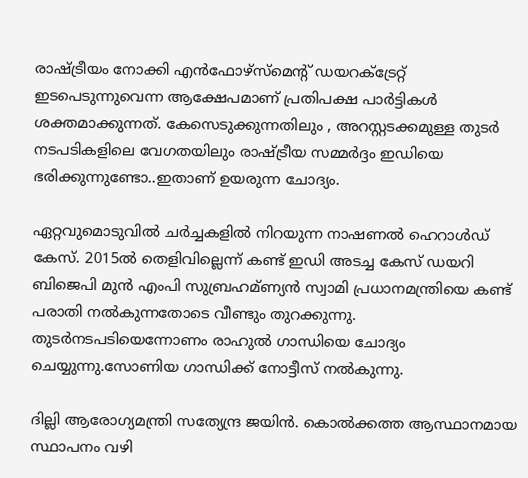രാഷ്ട്രീയം നോക്കി എന്‍ഫോഴ്സ്മെന്‍റ് ഡയറക്ട്രേറ്റ് ഇടപെടുന്നുവെന്ന ആക്ഷേപമാണ് പ്രതിപക്ഷ പാര്‍ട്ടികള്‍ ശക്തമാക്കുന്നത്. കേസെടുക്കുന്നതിലും , അറസ്റ്റടക്കമുള്ള തുടര്‍ നടപടികളിലെ വേഗതയിലും രാഷ്ട്രീയ സമ്മര്‍ദ്ദം ഇഡിയെ ഭരിക്കുന്നുണ്ടോ..ഇതാണ് ഉയരുന്ന ചോദ്യം.

ഏറ്റവുമൊടുവില്‍ ചര്‍ച്ചകളില്‍ നിറയുന്ന നാഷണല്‍ ഹെറാള്‍ഡ് കേസ്. 2015ല്‍ തെളിവില്ലെന്ന് കണ്ട് ഇഡി അടച്ച കേസ് ഡയറി ബിജെപി മുന്‍ എംപി സുബ്രഹമ്ണ്യന്‍ സ്വാമി പ്രധാനമന്ത്രിയെ കണ്ട് പരാതി നല്‍കുന്നതോടെ വീണ്ടും തുറക്കുന്നു. തുടര്‍നടപടിയെന്നോണം രാഹുല്‍ ഗാന്ധിയെ ചോദ്യം ചെയ്യുന്നു.സോണിയ ഗാന്ധിക്ക് നോട്ടീസ് നല്‍കുന്നു.

ദില്ലി ആരോഗ്യമന്ത്രി സത്യേന്ദ്ര ജയിന്‍. കൊല്‍ക്കത്ത ആസ്ഥാനമായ സ്ഥാപനം വഴി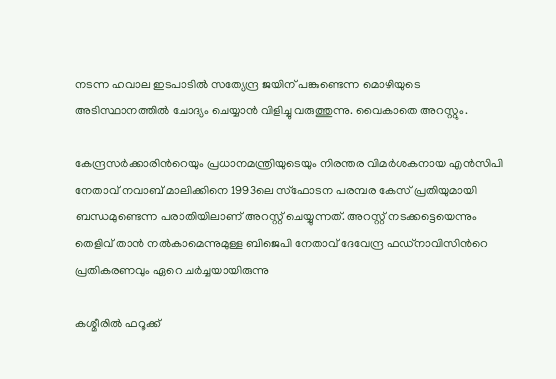നടന്ന ഹവാല ഇടപാടില്‍ സത്യേന്ദ്ര ജയിന് പങ്കുണ്ടെന്ന മൊഴിയുടെ അടിസ്ഥാനത്തില്‍ ചോദ്യം ചെയ്യാന്‍ വിളിച്ചു വരുത്തുന്നു. വൈകാതെ അറസ്റ്റും.

കേന്ദ്രസര്‍ക്കാരിന്‍റെയും പ്രധാനമന്ത്രിയുടെയും നിരന്തര വിമര്‍ശകനായ എന്‍സിപി നേതാവ് നവാബ് മാലിക്കിനെ 1993ലെ സ്ഫോടന പരമ്പര കേസ് പ്രതിയുമായി ബന്ധമുണ്ടെന്ന പരാതിയിലാണ് അറസ്റ്റ് ചെയ്യുന്നത്. അറസ്റ്റ് നടക്കട്ടെയെന്നും തെളിവ് താന്‍ നല്‍കാമെന്നുമുള്ള ബിജെപി നേതാവ് ദേവേന്ദ്ര ഫഡ്നാവിസിന്‍റെ പ്രതികരണവും ഏറെ ചര്‍ച്ചയായിരുന്നു

കശ്മീരില്‍ ഫറൂക്ക്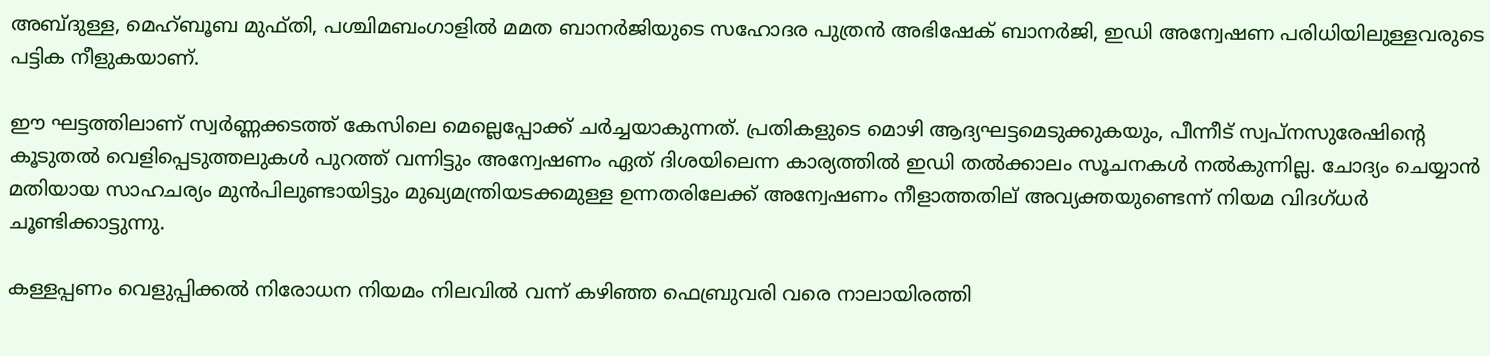അബ്ദുള്ള, മെഹ്ബൂബ മുഫ്തി, പശ്ചിമബംഗാളില്‍ മമത ബാനര്‍ജിയുടെ സഹോദര പുത്രന്‍ അഭിഷേക് ബാനര്‍ജി, ഇഡി അന്വേഷണ പരിധിയിലുള്ളവരുടെ പട്ടിക നീളുകയാണ്.

ഈ ഘട്ടത്തിലാണ് സ്വര്‍ണ്ണക്കടത്ത് കേസിലെ മെല്ലെപ്പോക്ക് ചര്‍ച്ചയാകുന്നത്. പ്രതികളുടെ മൊഴി ആദ്യഘട്ടമെടുക്കുകയും, പീന്നീട് സ്വപ്നസുരേഷിന്‍റെ കൂടുതല്‍ വെളിപ്പെടുത്തലുകള്‍ പുറത്ത് വന്നിട്ടും അന്വേഷണം ഏത് ദിശയിലെന്ന കാര്യത്തില്‍ ഇഡി തല്‍ക്കാലം സൂചനകള്‍ നല്‍കുന്നില്ല. ചോദ്യം ചെയ്യാന്‍ മതിയായ സാഹചര്യം മുന്‍പിലുണ്ടായിട്ടും മുഖ്യമന്ത്രിയടക്കമുള്ള ഉന്നതരിലേക്ക് അന്വേഷണം നീളാത്തതില് അവ്യക്തയുണ്ടെന്ന് നിയമ വിദഗ്ധര്‍ ചൂണ്ടിക്കാട്ടുന്നു.

കള്ളപ്പണം വെളുപ്പിക്കല്‍ നിരോധന നിയമം നിലവില്‍ വന്ന് കഴിഞ്ഞ ഫെബ്രുവരി വരെ നാലായിരത്തി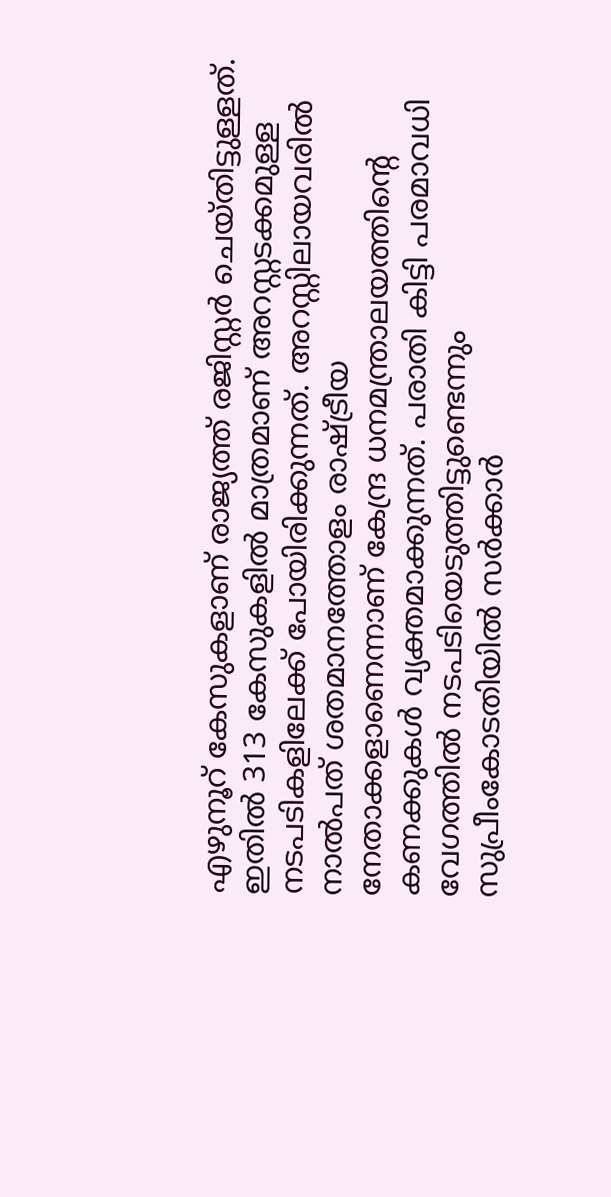എഴുനൂറ് കേസുകളാണ് രാജ്യത്ത് രജിസ്റ്റര്‍ ചെയ്തിട്ടുള്ളത്. ഇതില്‍ 313 കേസുകളില്‍ മാത്രമാണ് അറസ്റ്റടക്കമുള്ള നടപടികളിലേക്ക് പോയിരിക്കുന്നത്. അറസ്റ്റിലായവരില്‍ നാല്‍പത് ശതമാനത്തോളം രാഷ്ട്രീയ നേതാക്കളാണെന്നാണ് കേന്ദ്ര ധനമന്ത്രാലയത്തിന്‍റെ കണക്കുകള്‍ വ്യക്തമാക്കുന്നത്. പരാതി കിട്ടി പരമാവധി വേഗത്തില്‍ നടപടിയെടുത്തിട്ടുണ്ടെന്നും സുപ്രീംകോടതിയില്‍ സര്‍ക്കാര്‍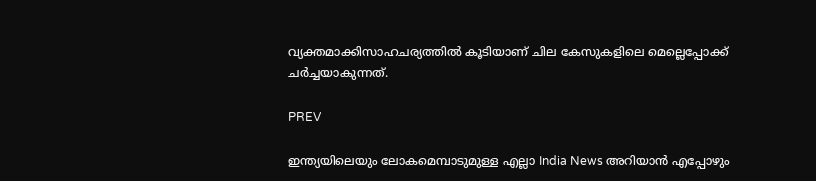വ്യക്തമാക്കിസാഹചര്യത്തില്‍ കൂടിയാണ് ചില കേസുകളിലെ മെല്ലെപ്പോക്ക് ചര്‍ച്ചയാകുന്നത്.

PREV

ഇന്ത്യയിലെയും ലോകമെമ്പാടുമുള്ള എല്ലാ India News അറിയാൻ എപ്പോഴും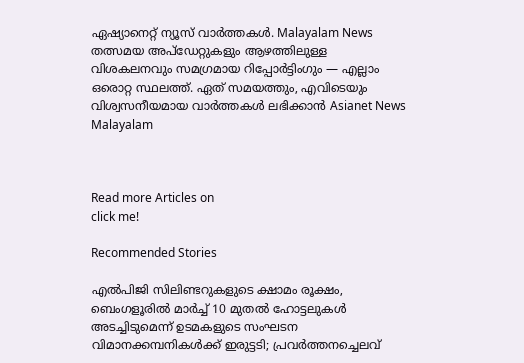ഏഷ്യാനെറ്റ് ന്യൂസ് വാർത്തകൾ. Malayalam News   തത്സമയ അപ്‌ഡേറ്റുകളും ആഴത്തിലുള്ള വിശകലനവും സമഗ്രമായ റിപ്പോർട്ടിംഗും — എല്ലാം ഒരൊറ്റ സ്ഥലത്ത്. ഏത് സമയത്തും, എവിടെയും വിശ്വസനീയമായ വാർത്തകൾ ലഭിക്കാൻ Asianet News Malayalam



Read more Articles on
click me!

Recommended Stories

എൽപിജി സിലിണ്ടറുകളുടെ ക്ഷാമം രൂക്ഷം, ബെംഗളൂരിൽ മാർച്ച് 10 മുതൽ ഹോട്ടലുകൾ അടച്ചിടുമെന്ന് ഉടമകളുടെ സംഘടന
വിമാനക്കമ്പനികള്‍ക്ക് ഇരുട്ടടി; പ്രവര്‍ത്തനച്ചെലവ്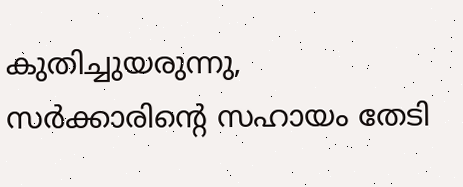കുതിച്ചുയരുന്നു, സര്‍ക്കാരിന്റെ സഹായം തേടി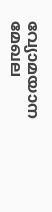വ്യോമയാന മേഖല